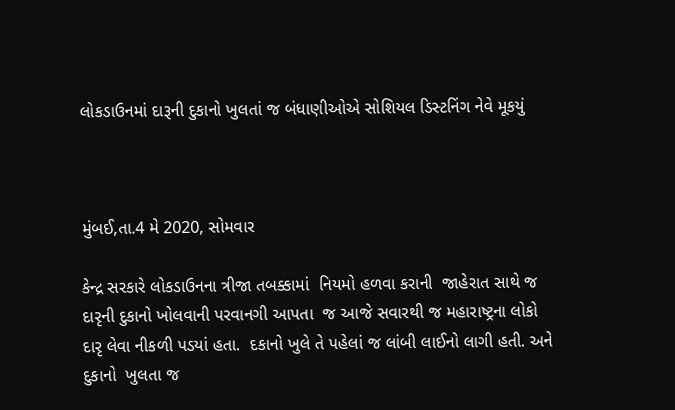લોકડાઉનમાં દારૂની દુકાનો ખુલતાં જ બંધાણીઓએ સોશિયલ ડિસ્ટનિંગ નેવે મૂકયું



મુંબઈ,તા.4 મે 2020, સોમવાર

કેન્દ્ર સરકારે લોકડાઉનના ત્રીજા તબક્કામાં  નિયમો હળવા કરાની  જાહેરાત સાથે જ દારૃની દુકાનો ખોલવાની પરવાનગી આપતા  જ આજે સવારથી જ મહારાષ્ટ્રના લોકો દારૃ લેવા નીકળી પડયાં હતા.  દકાનો ખુલે તે પહેલાં જ લાંબી લાઈનો લાગી હતી. અને દુકાનો  ખુલતા જ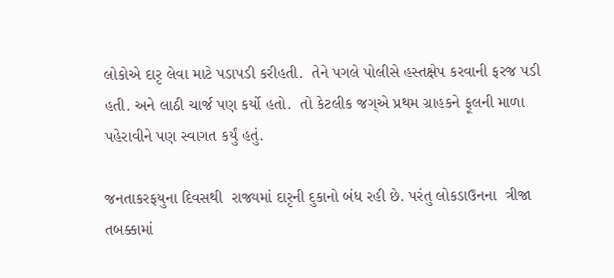લોકોએ દારૃ લેવા માટે પડાપડી કરીહતી.  તેને પગલે પોલીસે હસ્તક્ષેપ કરવાની ફરજ પડી હતી. અને લાઠી ચાર્જ પણ કર્યો હતો.  તો કેટલીક જગ્એ પ્રથમ ગ્રાહકને ફૂલની માળા પહેરાવીને પણ સ્વાગત કર્યું હતું.

જનતાકરફયુના દિવસથી  રાજ્યમાં દારૃની દુકાનો બંધ રહી છે. પરંતુ લોકડાઉનના  ત્રીજા તબક્કામાં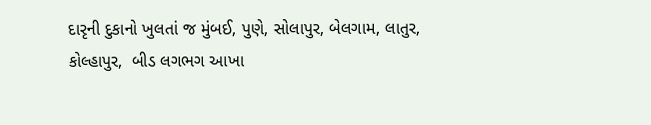દારૃની દુકાનો ખુલતાં જ મુંબઈ, પુણે, સોલાપુર, બેલગામ, લાતુર, કોલ્હાપુર,  બીડ લગભગ આખા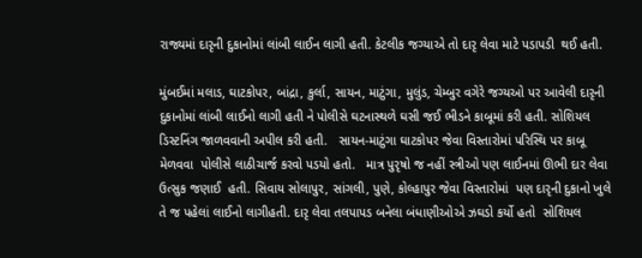રાજ્યમાં દારૃની દુકાનોમાં લાંબી લાઈન લાગી હતી. કેટલીક જગ્યાએ તો દારૃ લેવા માટે પડાપડી  થઈ હતી.

મુંબઈમાં મલાડ, ઘાટકોપર, બાંદ્રા, કુર્લા, સાયન, માટુંગા, મુલુંડ, ચેમ્બુર વગેરે જગ્યઓ પર આવેલી દારૃની દુકાનોમાં લાંબી લાઈનો લાગી હતી ને પોલીસે ઘટનાસ્થળે ઘસી જઈ ભીડને કાબૂમાં કરી હતી. સોશિયલ ડિસ્ટનિંગ જાળવવાની અપીલ કરી હતી.   સાયન-માટુંગા ઘાટકોપર જેવા વિસ્તારોમાં પરિસ્થિ પર કાબૂ મેળવવા  પોલીસે લાઠીચાર્જ કરવો પડયો હતો.   માત્ર પુરૃષો જ નહીં સ્ત્રીઓ પણ લાઈનમાં ઊભી દાર લેવા ઉત્સુક જણાઈ  હતી. સિવાય સોલાપુર, સાંગલી, પુણે, કોલ્હાપુર જેવા વિસ્તારોમાં  પણ દારૃની દુકાનો ખુલે તે જ પહેલાં લાઈનો લાગીહતી. દારૃ લેવા તલપાપડ બનેલા બંધાણીઓએ ઝઘડો કર્યો હતો  સોશિયલ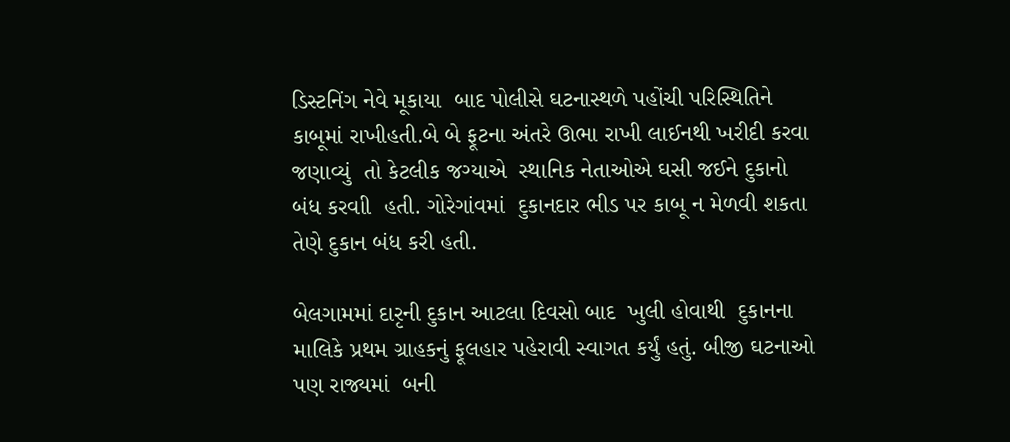ડિસ્ટનિંગ નેવે મૂકાયા  બાદ પોલીસે ઘટનાસ્થળે પહોંચી પરિસ્થિતિને કાબૂમાં રાખીહતી.બે બે ફૂટના અંતરે ઊભા રાખી લાઈનથી ખરીદી કરવા જણાવ્યું  તો કેટલીક જગ્યાએ  સ્થાનિક નેતાઓએ ઘસી જઈને દુકાનો બંધ કરવાી  હતી. ગોરેગાંવમાં  દુકાનદાર ભીડ પર કાબૂ ન મેળવી શકતા તેણે દુકાન બંધ કરી હતી.

બેલગામમાં દારૃની દુકાન આટલા દિવસો બાદ  ખુલી હોવાથી  દુકાનના માલિકે પ્રથમ ગ્રાહકનું ફૂલહાર પહેરાવી સ્વાગત કર્યું હતું. બીજી ઘટનાઓ પણ રાજ્યમાં  બની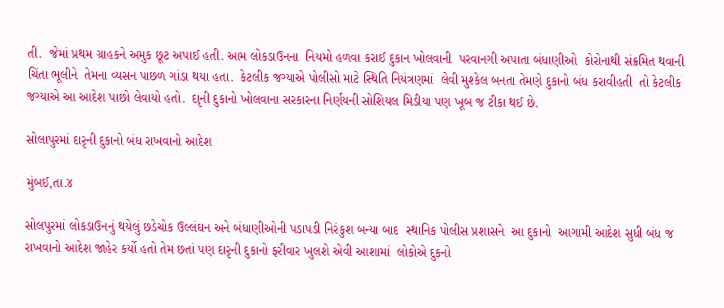તી.  જેમાં પ્રથમ ગ્રાહકને અમુક છૂટ અપાઈ હતી. આમ લોકડાઉનના  નિયમો હળવા કરાઈ દુકાન ખોલવાની  પરવાનગી અપાતા બંધાણીઓ  કોરોનાથી સંક્રમિત થવાની ચિંતા ભૂલીને  તેમના વ્યસન પાછળ ગાંડા થયા હતા.  કેટલીક જગ્યાએ પોલીસો માટે સ્થિતિ નિયંત્રણમાં  લેવી મુશ્કેલ બનતા તેમણે દુકાનો બંધ કરાવીહતી  તો કેટલીક જગ્યાએ આ આદેશ પાછો લેવાયો હતો.  દાૃની દુકાનો ખોલવાના સરકારના નિર્ણયની સોશિયલ મિડીયા પણ ખૂબ જ ટીકા થઈ છે.

સોલાપુરમાં દારૃની દુકાનો બંધ રાખવાનો આદેશ

મુંબઈ,તા.૪

સોલપુરમાં લોકડાઉનનું થયેલું છડેચોક ઉલ્લંઘન અને બંધાણીઓની પડાપડી નિરંકુશ બન્યા બાદ  સ્થાનિક પોલીસ પ્રશાસને  આ દુકાનો  આગામી આદેશ સુધી બંધ જ રાખવાનો આદેશ જાહેર કર્યો હતો તેમ છતાં પણ દારૃની દુકાનો ફરીવાર ખુલશે એવી આશામાં  લોકોએ દુકનો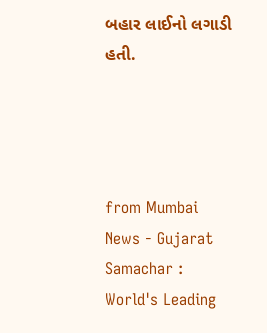બહાર લાઈનો લગાડી હતી.




from Mumbai News - Gujarat Samachar : World's Leading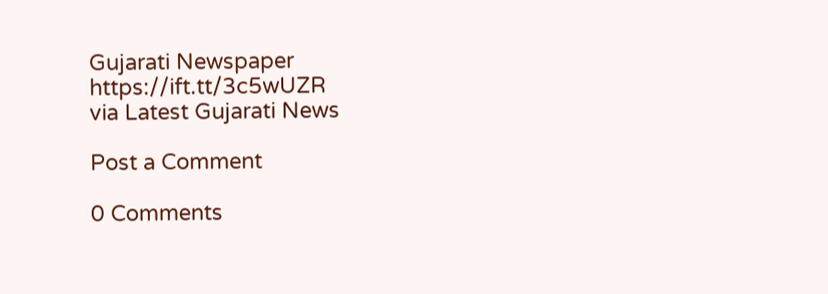Gujarati Newspaper https://ift.tt/3c5wUZR
via Latest Gujarati News

Post a Comment

0 Comments